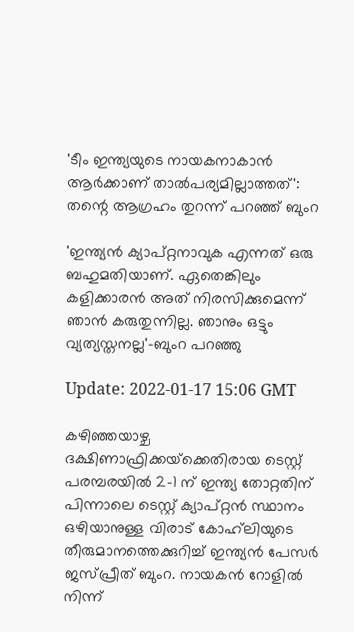'ടീം ഇന്ത്യയുടെ നായകനാകാൻ ആർക്കാണ് താൽപര്യമില്ലാത്തത്': തന്റെ ആഗ്രഹം തുറന്ന് പറഞ്ഞ് ബുംറ

'ഇന്ത്യന്‍ ക്യാപ്റ്റനാവുക എന്നത് ഒരു ബഹുമതിയാണ്. ഏതെങ്കിലും കളിക്കാരന്‍ അത് നിരസിക്കുമെന്ന് ഞാന്‍ കരുതുന്നില്ല. ഞാനും ഒട്ടും വ്യത്യസ്തനല്ല'-ബുംറ പറഞ്ഞു

Update: 2022-01-17 15:06 GMT

കഴിഞ്ഞയാഴ്ച ദക്ഷിണാഫ്രിക്കയ്‌ക്കെതിരായ ടെസ്റ്റ് പരമ്പരയിൽ 2-1 ന് ഇന്ത്യ തോറ്റതിന് പിന്നാലെ ടെസ്റ്റ് ക്യാപ്റ്റൻ സ്ഥാനം ഒഴിയാനുള്ള വിരാട് കോഹ്‌ലിയുടെ തീരുമാനത്തെക്കുറിച്ച് ഇന്ത്യൻ പേസർ ജസ്പ്രീത് ബുംറ. നായകന്‍ റോളിൽ നിന്ന്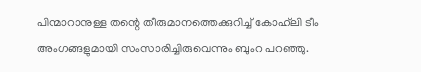പിന്മാറാനുള്ള തന്റെ തീരുമാനത്തെക്കുറിച്ച് കോഹ്‌ലി ടീം അംഗങ്ങളുമായി സംസാരിച്ചിരുവെന്നും ബുംറ പറഞ്ഞു.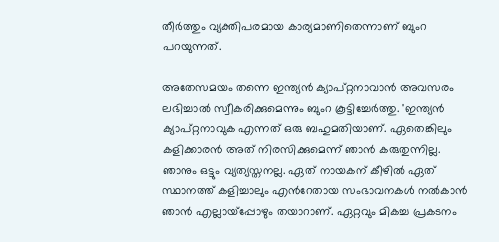തീര്‍ത്തും വ്യക്തിപരമായ കാര്യമാണിതെന്നാണ് ബുംറ പറയുന്നത്.

അതേസമയം തന്നെ ഇന്ത്യന്‍ ക്യാപ്റ്റനാവാന്‍ അവസരം ലഭിച്ചാല്‍ സ്വീകരിക്കുമെന്നും ബുംറ കൂട്ടിച്ചേര്‍ത്തു. 'ഇന്ത്യന്‍ ക്യാപ്റ്റനാവുക എന്നത് ഒരു ബഹുമതിയാണ്. ഏതെങ്കിലും കളിക്കാരന്‍ അത് നിരസിക്കുമെന്ന് ഞാന്‍ കരുതുന്നില്ല. ഞാനും ഒട്ടും വ്യത്യസ്തനല്ല. ഏത് നായകന് കീഴില്‍ ഏത് സ്ഥാനത്ത് കളിച്ചാലും എന്‍റേതായ സംഭാവനകള്‍ നല്‍കാന്‍ ഞാന്‍ എല്ലായ്പ്പോഴും തയാറാണ്. ഏറ്റവും മികച്ച പ്രകടനം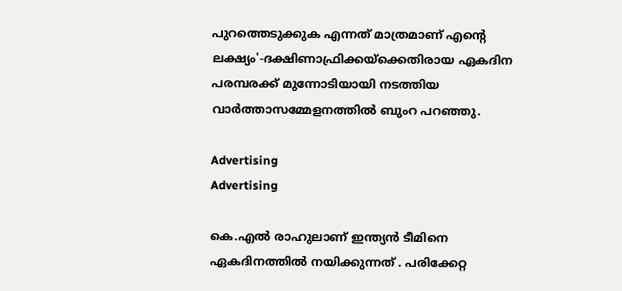പുറത്തെടുക്കുക എന്നത് മാത്രമാണ് എന്‍റെ ലക്ഷ്യം'-ദക്ഷിണാഫ്രിക്കയ്ക്കെതിരായ ഏകദിന പരമ്പരക്ക് മുന്നോടിയായി നടത്തിയ വാര്‍ത്താസമ്മേളനത്തില്‍ ബുംറ പറഞ്ഞു.

Advertising
Advertising

കെ.എല്‍ രാഹുലാണ് ഇന്ത്യന്‍ ടീമിനെ ഏകദിനത്തില്‍ നയിക്കുന്നത് . പരിക്കേറ്റ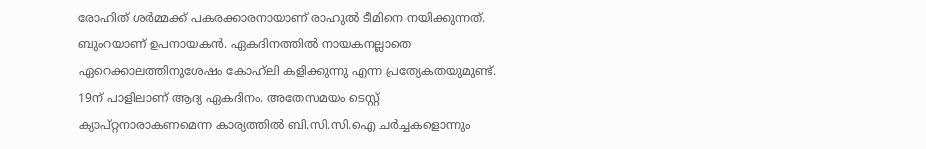രോഹിത് ശര്‍മ്മക്ക് പകരക്കാരനായാണ് രാഹുല്‍ ടീമിനെ നയിക്കുന്നത്. ബുംറയാണ് ഉപനായകന്‍. ഏകദിനത്തില്‍ നായകനല്ലാതെ ഏറെക്കാലത്തിനുശേഷം കോഹ്‌ലി കളിക്കുന്നു എന്ന പ്രത്യേകതയുമുണ്ട്. 19ന് പാളിലാണ് ആദ്യ ഏകദിനം. അതേസമയം ടെസ്റ്റ് ക്യാപ്റ്റനാരാകണമെന്ന കാര്യത്തില്‍ ബി.സി.സി.ഐ ചർച്ചകളൊന്നും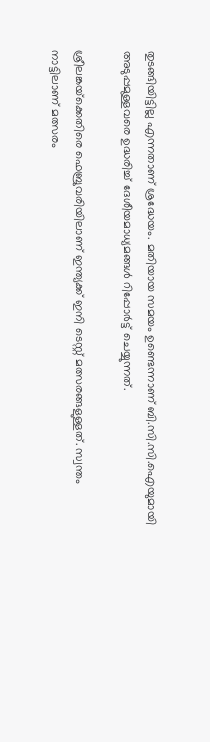തുടങ്ങിയിട്ടില്ല എന്നതാണ് ശ്രദ്ധേയം. മതിയായ സമയം ഉണ്ടെന്നാണ് ബി.സി.സി.ഐയുമായി അടുപ്പമുള്ളവരെ ഉദ്ധരിച്ച് ദേശീയമാധ്യമങ്ങൾ റിപ്പോർട്ട് ചെയ്യുന്നത്.

ശ്രീലങ്കയ്‌ക്കെതിരെ ഫെബ്രുവരിയിലാണ് ഇന്ത്യക്ക് ഇനി ടെസ്റ്റ് മത്സരങ്ങളുള്ളത്. സ്വന്തം നാട്ടിലാണ് മത്സരം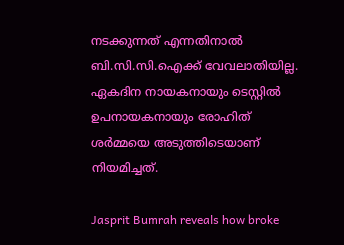നടക്കുന്നത് എന്നതിനാൽ ബി.സി.സി.ഐക്ക് വേവലാതിയില്ല. ഏകദിന നായകനായും ടെസ്റ്റിൽ ഉപനായകനായും രോഹിത് ശർമ്മയെ അടുത്തിടെയാണ് നിയമിച്ചത്.

Jasprit Bumrah reveals how broke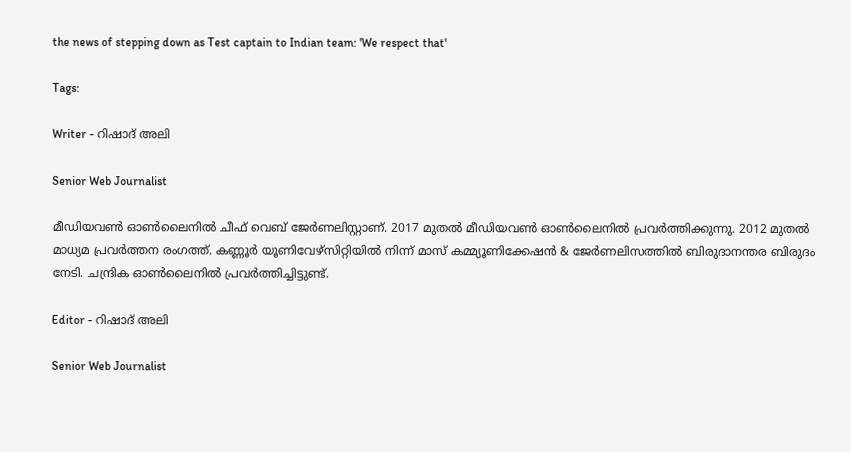the news of stepping down as Test captain to Indian team: 'We respect that'

Tags:

Writer - റിഷാദ് അലി

Senior Web Journalist

മീഡിയവൺ ഓൺലൈനിൽ ചീഫ് വെബ് ജേർണലിസ്റ്റാണ്. 2017 മുതൽ മീഡിയവൺ ഓൺലൈനിൽ പ്രവർത്തിക്കുന്നു. 2012 മുതൽ മാധ്യമ പ്രവർത്തന രംഗത്ത്. കണ്ണൂര്‍ യൂണിവേഴ്‌സിറ്റിയിൽ നിന്ന് മാസ് കമ്മ്യൂണിക്കേഷന്‍ & ജേര്‍ണലിസത്തില്‍ ബിരുദാനന്തര ബിരുദം നേടി. ചന്ദ്രിക ഓണ്‍ലൈനില്‍ പ്രവര്‍ത്തിച്ചിട്ടുണ്ട്.

Editor - റിഷാദ് അലി

Senior Web Journalist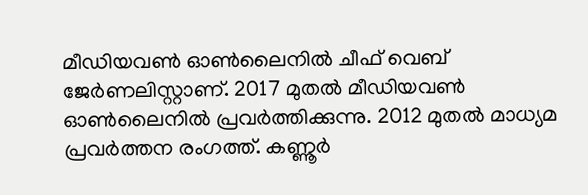മീഡിയവൺ ഓൺലൈനിൽ ചീഫ് വെബ് ജേർണലിസ്റ്റാണ്. 2017 മുതൽ മീഡിയവൺ ഓൺലൈനിൽ പ്രവർത്തിക്കുന്നു. 2012 മുതൽ മാധ്യമ പ്രവർത്തന രംഗത്ത്. കണ്ണൂര്‍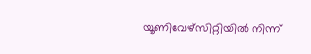യൂണിവേഴ്‌സിറ്റിയിൽ നിന്ന്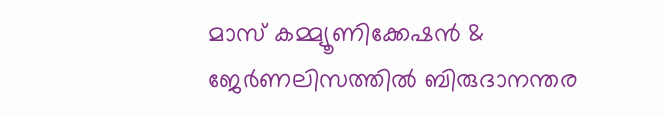മാസ് കമ്മ്യൂണിക്കേഷന്‍ & ജേര്‍ണലിസത്തില്‍ ബിരുദാനന്തര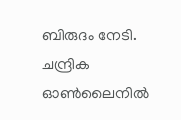ബിരുദം നേടി. ചന്ദ്രിക ഓണ്‍ലൈനില്‍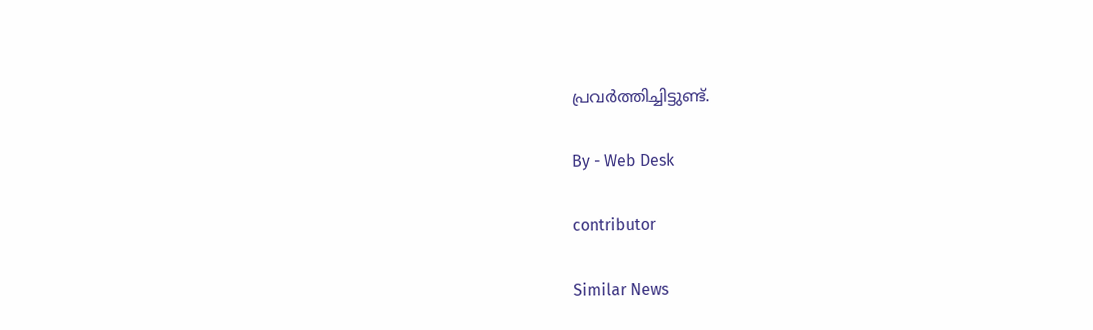പ്രവര്‍ത്തിച്ചിട്ടുണ്ട്.

By - Web Desk

contributor

Similar News